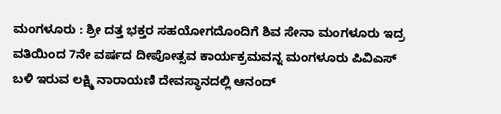ಮಂಗಳೂರು : ಶ್ರೀ ದತ್ತ ಭಕ್ತರ ಸಹಯೋಗದೊಂದಿಗೆ ಶಿವ ಸೇನಾ ಮಂಗಳೂರು ಇದ್ರ ವತಿಯಿಂದ 7ನೇ ವರ್ಷದ ದೀಪೋತ್ಸವ ಕಾರ್ಯಕ್ರಮವನ್ನ ಮಂಗಳೂರು ಪಿವಿಎಸ್ ಬಳಿ ಇರುವ ಲಕ್ಷ್ಮಿ ನಾರಾಯಣಿ ದೇವಸ್ಥಾನದಲ್ಲಿ ಆನಂದ್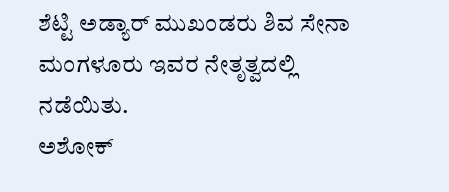ಶೆಟ್ಟಿ ಅಡ್ಯಾರ್ ಮುಖಂಡರು ಶಿವ ಸೇನಾ ಮಂಗಳೂರು ಇವರ ನೇತೃತ್ವದಲ್ಲಿ ನಡೆಯಿತು.
ಅಶೋಕ್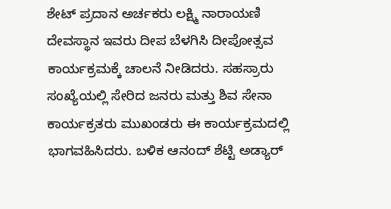ಶೇಟ್ ಪ್ರದಾನ ಅರ್ಚಕರು ಲಕ್ಷ್ಮಿ ನಾರಾಯಣಿ ದೇವಸ್ಥಾನ ಇವರು ದೀಪ ಬೆಳಗಿಸಿ ದೀಪೋತ್ಸವ ಕಾರ್ಯಕ್ರಮಕ್ಕೆ ಚಾಲನೆ ನೀಡಿದರು. ಸಹಸ್ರಾರು ಸಂಖ್ಯೆಯಲ್ಲಿ ಸೇರಿದ ಜನರು ಮತ್ತು ಶಿವ ಸೇನಾ ಕಾರ್ಯಕ್ರತರು ಮುಖಂಡರು ಈ ಕಾರ್ಯಕ್ರಮದಲ್ಲಿ ಭಾಗವಹಿಸಿದರು. ಬಳಿಕ ಆನಂದ್ ಶೆಟ್ಟಿ ಅಡ್ಯಾರ್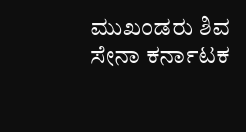ಮುಖಂಡರು ಶಿವ ಸೇನಾ ಕರ್ನಾಟಕ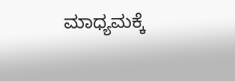ಮಾಧ್ಯಮಕ್ಕೆ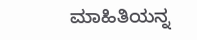ಮಾಹಿತಿಯನ್ನ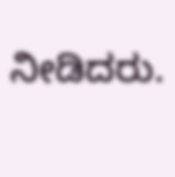ನೀಡಿದರು.